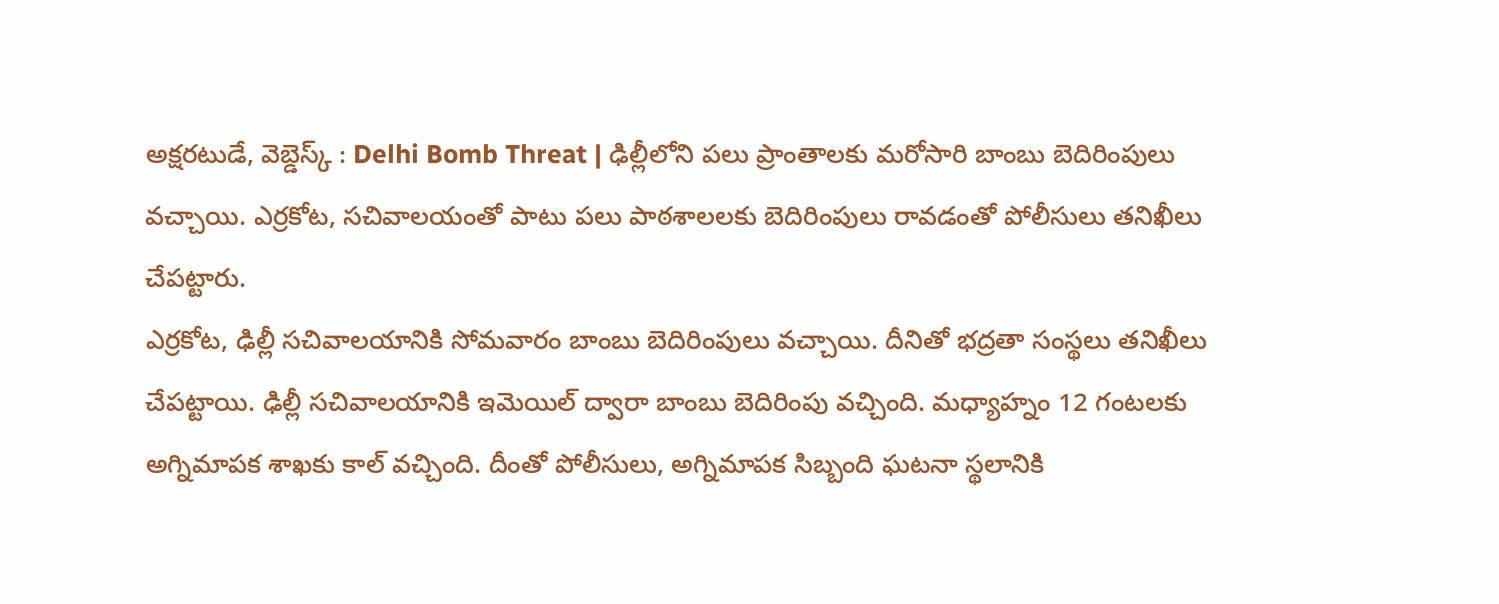అక్షరటుడే, వెబ్డెస్క్ : Delhi Bomb Threat | ఢిల్లీలోని పలు ప్రాంతాలకు మరోసారి బాంబు బెదిరింపులు వచ్చాయి. ఎర్రకోట, సచివాలయంతో పాటు పలు పాఠశాలలకు బెదిరింపులు రావడంతో పోలీసులు తనిఖీలు చేపట్టారు.
ఎర్రకోట, ఢిల్లీ సచివాలయానికి సోమవారం బాంబు బెదిరింపులు వచ్చాయి. దీనితో భద్రతా సంస్థలు తనిఖీలు చేపట్టాయి. ఢిల్లీ సచివాలయానికి ఇమెయిల్ ద్వారా బాంబు బెదిరింపు వచ్చింది. మధ్యాహ్నం 12 గంటలకు అగ్నిమాపక శాఖకు కాల్ వచ్చింది. దీంతో పోలీసులు, అగ్నిమాపక సిబ్బంది ఘటనా స్థలానికి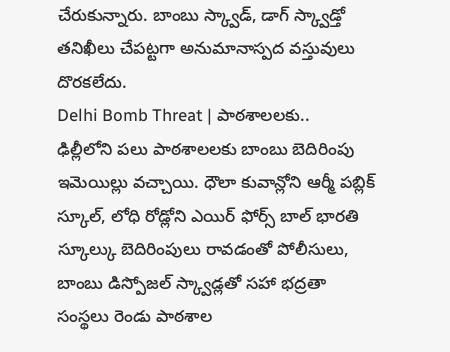చేరుకున్నారు. బాంబు స్క్వాడ్, డాగ్ స్క్వాడ్తో తనిఖీలు చేపట్టగా అనుమానాస్పద వస్తువులు దొరకలేదు.
Delhi Bomb Threat | పాఠశాలలకు..
ఢిల్లీలోని పలు పాఠశాలలకు బాంబు బెదిరింపు ఇమెయిల్లు వచ్చాయి. ధౌలా కువాన్లోని ఆర్మీ పబ్లిక్ స్కూల్, లోధి రోడ్లోని ఎయిర్ ఫోర్స్ బాల్ భారతి స్కూల్కు బెదిరింపులు రావడంతో పోలీసులు, బాంబు డిస్పోజల్ స్క్వాడ్లతో సహా భద్రతా సంస్థలు రెండు పాఠశాల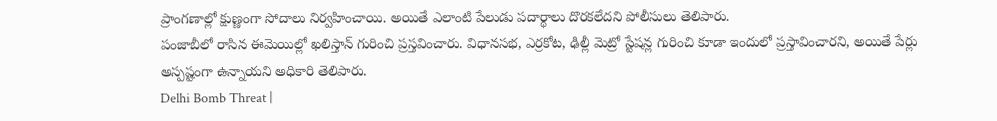ప్రాంగణాల్లో క్షుణ్ణంగా సోదాలు నిర్వహించాయి. అయితే ఎలాంటి పేలుడు పదార్థాలు దొరకలేదని పోలీసులు తెలిపారు.
పంజాబీలో రాసిన ఈమెయిల్లో ఖలిస్తాన్ గురించి ప్రస్తవించారు. విధానసభ, ఎర్రకోట, ఢిల్లీ మెట్రో స్టేషన్ల గురించి కూడా ఇందులో ప్రస్తావించారని, అయితే పేర్లు అస్పష్టంగా ఉన్నాయని అధికారి తెలిపారు.
Delhi Bomb Threat |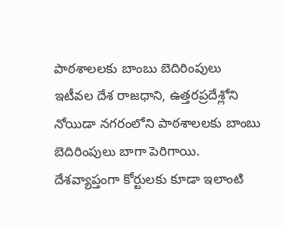పాఠశాలలకు బాంబు బెదిరింపులు
ఇటీవల దేశ రాజధాని, ఉత్తరప్రదేశ్లోని నోయిడా నగరంలోని పాఠశాలలకు బాంబు బెదిరింపులు బాగా పెరిగాయి. దేశవ్యాప్తంగా కోర్టులకు కూడా ఇలాంటి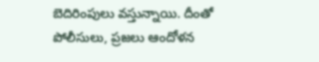బెదిరింపులు వస్తున్నాయి. దీంతో పోలీసులు, ప్రజలు ఆందోళన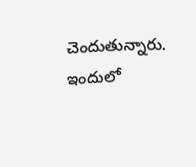చెందుతున్నారు. ఇందులో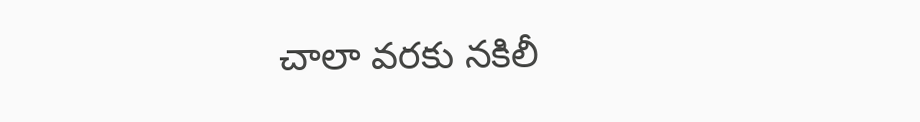చాలా వరకు నకిలీ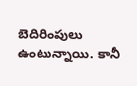బెదిరింపులు ఉంటున్నాయి. కానీ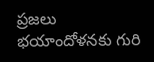ప్రజలు భయాందోళనకు గురి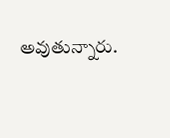అవుతున్నారు.